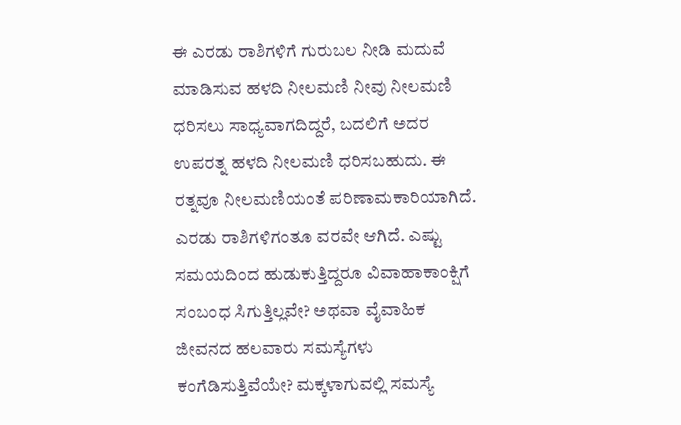ಈ ಎರಡು ರಾಶಿಗಳಿಗೆ ಗುರುಬಲ ನೀಡಿ ಮದುವೆ ಮಾಡಿಸುವ ಹಳದಿ ನೀಲಮಣಿ ನೀವು ನೀಲಮಣಿ ಧರಿಸಲು ಸಾಧ್ಯವಾಗದಿದ್ದರೆ, ಬದಲಿಗೆ ಅದರ ಉಪರತ್ನ ಹಳದಿ ನೀಲಮಣಿ ಧರಿಸಬಹುದು. ಈ ರತ್ನವೂ ನೀಲಮಣಿಯಂತೆ ಪರಿಣಾಮಕಾರಿಯಾಗಿದೆ. ಎರಡು ರಾಶಿಗಳಿಗಂತೂ ವರವೇ ಆಗಿದೆ. ಎಷ್ಟು ಸಮಯದಿಂದ ಹುಡುಕುತ್ತಿದ್ದರೂ ವಿವಾಹಾಕಾಂಕ್ಷಿಗೆ ಸಂಬಂಧ ಸಿಗುತ್ತಿಲ್ಲವೇ? ಅಥವಾ ವೈವಾಹಿಕ ಜೀವನದ ಹಲವಾರು ಸಮಸ್ಯೆಗಳು ಕಂಗೆಡಿಸುತ್ತಿವೆಯೇ? ಮಕ್ಕಳಾಗುವಲ್ಲಿ ಸಮಸ್ಯೆ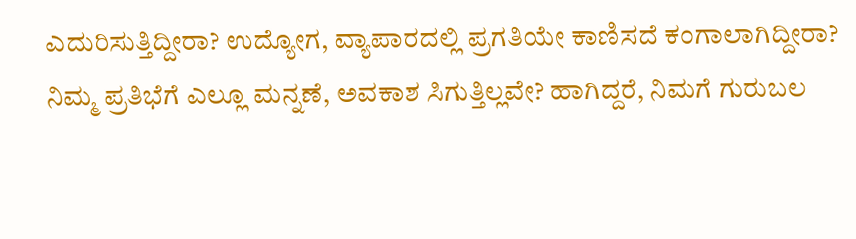ಎದುರಿಸುತ್ತಿದ್ದೀರಾ? ಉದ್ಯೋಗ, ವ್ಯಾಪಾರದಲ್ಲಿ ಪ್ರಗತಿಯೇ ಕಾಣಿಸದೆ ಕಂಗಾಲಾಗಿದ್ದೀರಾ? ನಿಮ್ಮ ಪ್ರತಿಭೆಗೆ ಎಲ್ಲೂ ಮನ್ನಣೆ, ಅವಕಾಶ ಸಿಗುತ್ತಿಲ್ಲವೇ? ಹಾಗಿದ್ದರೆ, ನಿಮಗೆ ಗುರುಬಲ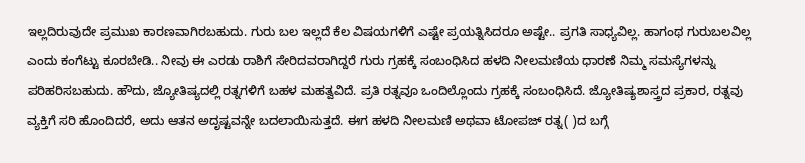ಇಲ್ಲದಿರುವುದೇ ಪ್ರಮುಖ ಕಾರಣವಾಗಿರಬಹುದು. ಗುರು ಬಲ ಇಲ್ಲದೆ ಕೆಲ ವಿಷಯಗಳಿಗೆ ಎಷ್ಟೇ ಪ್ರಯತ್ನಿಸಿದರೂ ಅಷ್ಟೇ.. ಪ್ರಗತಿ ಸಾಧ್ಯವಿಲ್ಲ. ಹಾಗಂಥ ಗುರುಬಲವಿಲ್ಲ ಎಂದು ಕಂಗೆಟ್ಟು ಕೂರಬೇಡಿ.. ನೀವು ಈ ಎರಡು ರಾಶಿಗೆ ಸೇರಿದವರಾಗಿದ್ದರೆ ಗುರು ಗ್ರಹಕ್ಕೆ ಸಂಬಂಧಿಸಿದ ಹಳದಿ ನೀಲಮಣಿಯ ಧಾರಣೆ ನಿಮ್ಮ ಸಮಸ್ಯೆಗಳನ್ನು ಪರಿಹರಿಸಬಹುದು. ಹೌದು, ಜ್ಯೋತಿಷ್ಯದಲ್ಲಿ ರತ್ನಗಳಿಗೆ ಬಹಳ ಮಹತ್ವವಿದೆ. ಪ್ರತಿ ರತ್ನವೂ ಒಂದಿಲ್ಲೊಂದು ಗ್ರಹಕ್ಕೆ ಸಂಬಂಧಿಸಿದೆ. ಜ್ಯೋತಿಷ್ಯಶಾಸ್ತ್ರದ ಪ್ರಕಾರ, ರತ್ನವು ವ್ಯಕ್ತಿಗೆ ಸರಿ ಹೊಂದಿದರೆ, ಅದು ಆತನ ಅದೃಷ್ಟವನ್ನೇ ಬದಲಾಯಿಸುತ್ತದೆ. ಈಗ ಹಳದಿ ನೀಲಮಣಿ ಅಥವಾ ಟೋಪಜ್ ರತ್ನ( )ದ ಬಗ್ಗೆ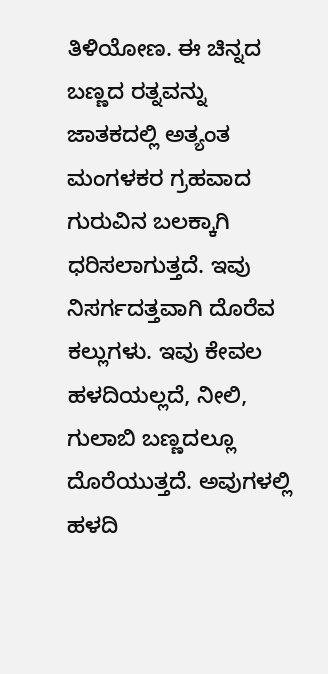ತಿಳಿಯೋಣ. ಈ ಚಿನ್ನದ ಬಣ್ಣದ ರತ್ನವನ್ನು ಜಾತಕದಲ್ಲಿ ಅತ್ಯಂತ ಮಂಗಳಕರ ಗ್ರಹವಾದ ಗುರುವಿನ ಬಲಕ್ಕಾಗಿ ಧರಿಸಲಾಗುತ್ತದೆ. ಇವು ನಿಸರ್ಗದತ್ತವಾಗಿ ದೊರೆವ ಕಲ್ಲುಗಳು. ಇವು ಕೇವಲ ಹಳದಿಯಲ್ಲದೆ, ನೀಲಿ, ಗುಲಾಬಿ ಬಣ್ಣದಲ್ಲೂ ದೊರೆಯುತ್ತದೆ. ಅವುಗಳಲ್ಲಿ ಹಳದಿ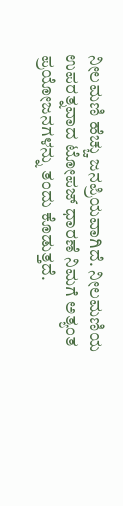ನೀಲಮಣಿ ಹೆಚ್ಚು ಜನಪ್ರಿಯವಾಗಿದೆ. ನೀಲಮಣಿಯ ಉಪರತ್ನವಾದ ಟೋಪಜ್ ಧಾರಣೆ ನಿಮಗೆ ಅತ್ಯಂತ ಪ್ರಯೋಜನಗಳನ್ನು ತಂದು ಕೊಡುತ್ತದೆ.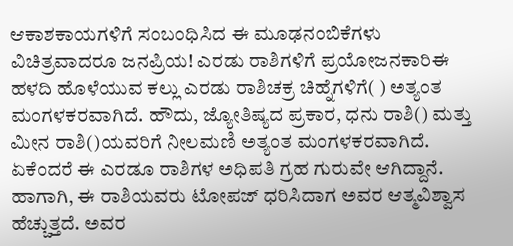ಆಕಾಶಕಾಯಗಳಿಗೆ ಸಂಬಂಧಿಸಿದ ಈ ಮೂಢನಂಬಿಕೆಗಳು ವಿಚಿತ್ರವಾದರೂ ಜನಪ್ರಿಯ! ಎರಡು ರಾಶಿಗಳಿಗೆ ಪ್ರಯೋಜನಕಾರಿಈ ಹಳದಿ ಹೊಳೆಯುವ ಕಲ್ಲು ಎರಡು ರಾಶಿಚಕ್ರ ಚಿಹ್ನೆಗಳಿಗೆ( ) ಅತ್ಯಂತ ಮಂಗಳಕರವಾಗಿದೆ. ಹೌದು, ಜ್ಯೋತಿಷ್ಯದ ಪ್ರಕಾರ, ಧನು ರಾಶಿ() ಮತ್ತು ಮೀನ ರಾಶಿ()ಯವರಿಗೆ ನೀಲಮಣಿ ಅತ್ಯಂತ ಮಂಗಳಕರವಾಗಿದೆ. ಏಕೆಂದರೆ ಈ ಎರಡೂ ರಾಶಿಗಳ ಅಧಿಪತಿ ಗ್ರಹ ಗುರುವೇ ಆಗಿದ್ದಾನೆ. ಹಾಗಾಗಿ, ಈ ರಾಶಿಯವರು ಟೋಪಜ್ ಧರಿಸಿದಾಗ ಅವರ ಆತ್ಮವಿಶ್ವಾಸ ಹೆಚ್ಚುತ್ತದೆ. ಅವರ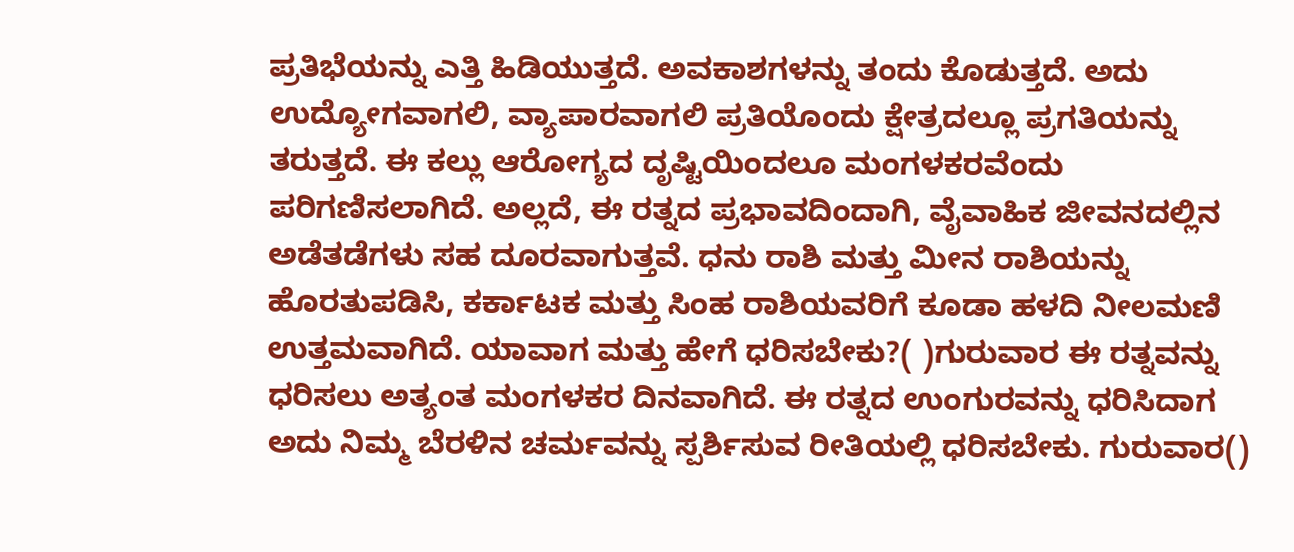ಪ್ರತಿಭೆಯನ್ನು ಎತ್ತಿ ಹಿಡಿಯುತ್ತದೆ. ಅವಕಾಶಗಳನ್ನು ತಂದು ಕೊಡುತ್ತದೆ. ಅದು ಉದ್ಯೋಗವಾಗಲಿ, ವ್ಯಾಪಾರವಾಗಲಿ ಪ್ರತಿಯೊಂದು ಕ್ಷೇತ್ರದಲ್ಲೂ ಪ್ರಗತಿಯನ್ನು ತರುತ್ತದೆ. ಈ ಕಲ್ಲು ಆರೋಗ್ಯದ ದೃಷ್ಟಿಯಿಂದಲೂ ಮಂಗಳಕರವೆಂದು ಪರಿಗಣಿಸಲಾಗಿದೆ. ಅಲ್ಲದೆ, ಈ ರತ್ನದ ಪ್ರಭಾವದಿಂದಾಗಿ, ವೈವಾಹಿಕ ಜೀವನದಲ್ಲಿನ ಅಡೆತಡೆಗಳು ಸಹ ದೂರವಾಗುತ್ತವೆ. ಧನು ರಾಶಿ ಮತ್ತು ಮೀನ ರಾಶಿಯನ್ನು ಹೊರತುಪಡಿಸಿ, ಕರ್ಕಾಟಕ ಮತ್ತು ಸಿಂಹ ರಾಶಿಯವರಿಗೆ ಕೂಡಾ ಹಳದಿ ನೀಲಮಣಿ ಉತ್ತಮವಾಗಿದೆ. ಯಾವಾಗ ಮತ್ತು ಹೇಗೆ ಧರಿಸಬೇಕು?( )ಗುರುವಾರ ಈ ರತ್ನವನ್ನು ಧರಿಸಲು ಅತ್ಯಂತ ಮಂಗಳಕರ ದಿನವಾಗಿದೆ. ಈ ರತ್ನದ ಉಂಗುರವನ್ನು ಧರಿಸಿದಾಗ ಅದು ನಿಮ್ಮ ಬೆರಳಿನ ಚರ್ಮವನ್ನು ಸ್ಪರ್ಶಿಸುವ ರೀತಿಯಲ್ಲಿ ಧರಿಸಬೇಕು. ಗುರುವಾರ()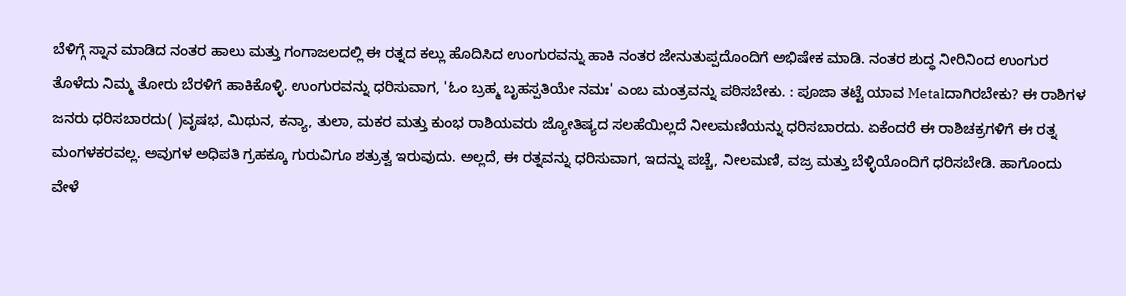ಬೆಳಿಗ್ಗೆ ಸ್ನಾನ ಮಾಡಿದ ನಂತರ ಹಾಲು ಮತ್ತು ಗಂಗಾಜಲದಲ್ಲಿ ಈ ರತ್ನದ ಕಲ್ಲು ಹೊದಿಸಿದ ಉಂಗುರವನ್ನು ಹಾಕಿ ನಂತರ ಜೇನುತುಪ್ಪದೊಂದಿಗೆ ಅಭಿಷೇಕ ಮಾಡಿ. ನಂತರ ಶುದ್ಧ ನೀರಿನಿಂದ ಉಂಗುರ ತೊಳೆದು ನಿಮ್ಮ ತೋರು ಬೆರಳಿಗೆ ಹಾಕಿಕೊಳ್ಳಿ. ಉಂಗುರವನ್ನು ಧರಿಸುವಾಗ, 'ಓಂ ಬ್ರಹ್ಮ ಬೃಹಸ್ಪತಿಯೇ ನಮಃ' ಎಂಬ ಮಂತ್ರವನ್ನು ಪಠಿಸಬೇಕು. : ಪೂಜಾ ತಟ್ಟೆ ಯಾವ Metalದಾಗಿರಬೇಕು? ಈ ರಾಶಿಗಳ ಜನರು ಧರಿಸಬಾರದು( )ವೃಷಭ, ಮಿಥುನ, ಕನ್ಯಾ, ತುಲಾ, ಮಕರ ಮತ್ತು ಕುಂಭ ರಾಶಿಯವರು ಜ್ಯೋತಿಷ್ಯದ ಸಲಹೆಯಿಲ್ಲದೆ ನೀಲಮಣಿಯನ್ನು ಧರಿಸಬಾರದು. ಏಕೆಂದರೆ ಈ ರಾಶಿಚಕ್ರಗಳಿಗೆ ಈ ರತ್ನ ಮಂಗಳಕರವಲ್ಲ. ಅವುಗಳ ಅಧಿಪತಿ ಗ್ರಹಕ್ಕೂ ಗುರುವಿಗೂ ಶತ್ರುತ್ವ ಇರುವುದು. ಅಲ್ಲದೆ, ಈ ರತ್ನವನ್ನು ಧರಿಸುವಾಗ, ಇದನ್ನು ಪಚ್ಚೆ, ನೀಲಮಣಿ, ವಜ್ರ ಮತ್ತು ಬೆಳ್ಳಿಯೊಂದಿಗೆ ಧರಿಸಬೇಡಿ. ಹಾಗೊಂದು ವೇಳೆ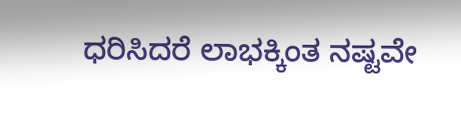ಧರಿಸಿದರೆ ಲಾಭಕ್ಕಿಂತ ನಷ್ಟವೇ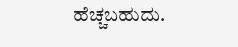ಹೆಚ್ಚಬಹುದು.